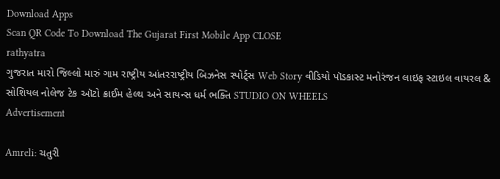Download Apps
Scan QR Code To Download The Gujarat First Mobile App CLOSE
rathyatra
ગુજરાત મારો જિલ્લો મારું ગામ રાષ્ટ્રીય આંતરરાષ્ટ્રીય બિઝનેસ સ્પોર્ટ્સ Web Story વીડિયો પૉડકાસ્ટ મનોરંજન લાઇફ સ્ટાઇલ વાયરલ & સોશિયલ નોલેજ ટેક ઑટો ક્રાઈમ હેલ્થ અને સાયન્સ ધર્મ ભક્તિ STUDIO ON WHEELS
Advertisement

Amreli: ચતુરી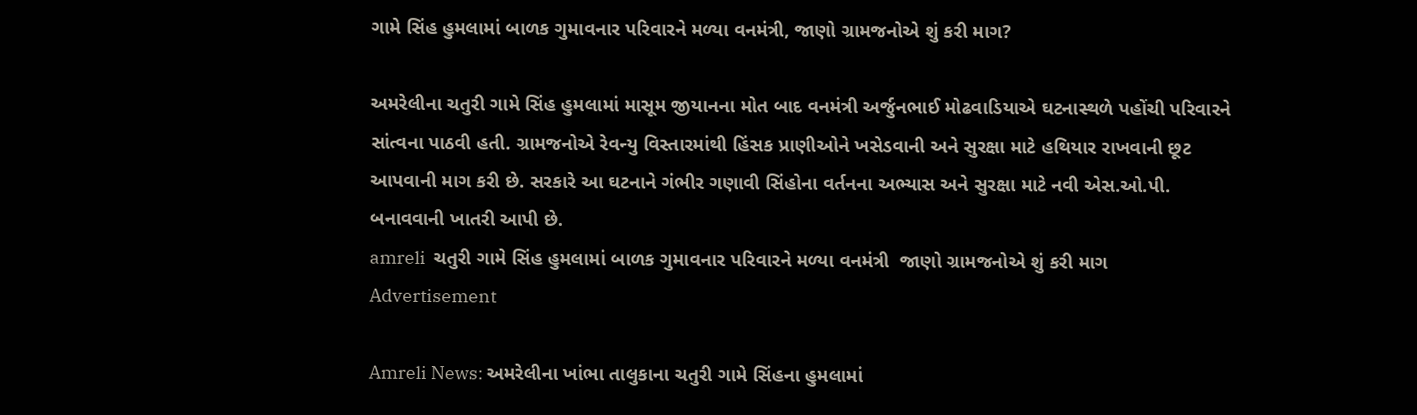ગામે સિંહ હુમલામાં બાળક ગુમાવનાર પરિવારને મળ્યા વનમંત્રી, જાણો ગ્રામજનોએ શું કરી માગ?

અમરેલીના ચતુરી ગામે સિંહ હુમલામાં માસૂમ જીયાનના મોત બાદ વનમંત્રી અર્જુનભાઈ મોઢવાડિયાએ ઘટનાસ્થળે પહોંચી પરિવારને સાંત્વના પાઠવી હતી. ગ્રામજનોએ રેવન્યુ વિસ્તારમાંથી હિંસક પ્રાણીઓને ખસેડવાની અને સુરક્ષા માટે હથિયાર રાખવાની છૂટ આપવાની માગ કરી છે. સરકારે આ ઘટનાને ગંભીર ગણાવી સિંહોના વર્તનના અભ્યાસ અને સુરક્ષા માટે નવી એસ.ઓ.પી. બનાવવાની ખાતરી આપી છે.
amreli  ચતુરી ગામે સિંહ હુમલામાં બાળક ગુમાવનાર પરિવારને મળ્યા વનમંત્રી  જાણો ગ્રામજનોએ શું કરી માગ
Advertisement

Amreli News: અમરેલીના ખાંભા તાલુકાના ચતુરી ગામે સિંહના હુમલામાં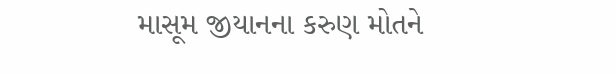માસૂમ જીયાનના કરુણ મોતને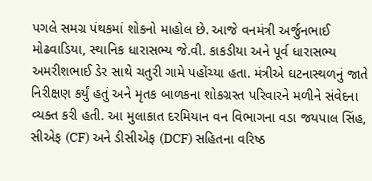પગલે સમગ્ર પંથકમાં શોકનો માહોલ છે. આજે વનમંત્રી અર્જુનભાઈ મોઢવાડિયા, સ્થાનિક ધારાસભ્ય જે.વી. કાકડીયા અને પૂર્વ ધારાસભ્ય અમરીશભાઈ ડેર સાથે ચતુરી ગામે પહોંચ્યા હતા. મંત્રીએ ઘટનાસ્થળનું જાતે નિરીક્ષણ કર્યું હતું અને મૃતક બાળકના શોકગ્રસ્ત પરિવારને મળીને સંવેદના વ્યક્ત કરી હતી. આ મુલાકાત દરમિયાન વન વિભાગના વડા જયપાલ સિંહ, સીએફ (CF) અને ડીસીએફ (DCF) સહિતના વરિષ્ઠ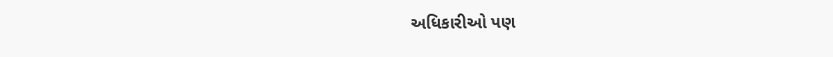અધિકારીઓ પણ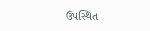ઉપસ્થિત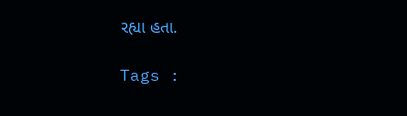રહ્યા હતા.

Tags :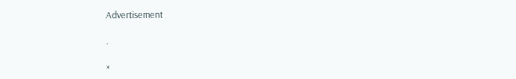Advertisement

.

×